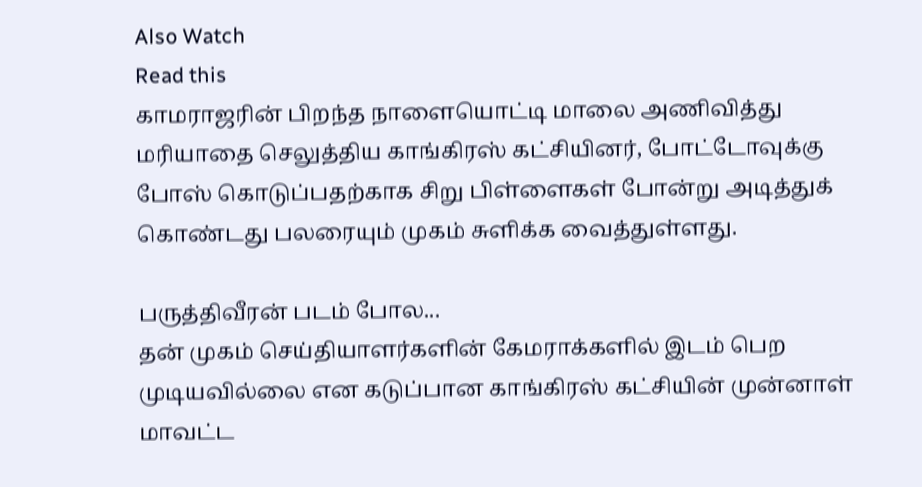Also Watch
Read this
காமராஜரின் பிறந்த நாளையொட்டி மாலை அணிவித்து மரியாதை செலுத்திய காங்கிரஸ் கட்சியினர், போட்டோவுக்கு போஸ் கொடுப்பதற்காக சிறு பிள்ளைகள் போன்று அடித்துக் கொண்டது பலரையும் முகம் சுளிக்க வைத்துள்ளது.

பருத்திவீரன் படம் போல...
தன் முகம் செய்தியாளர்களின் கேமராக்களில் இடம் பெற முடியவில்லை என கடுப்பான காங்கிரஸ் கட்சியின் முன்னாள் மாவட்ட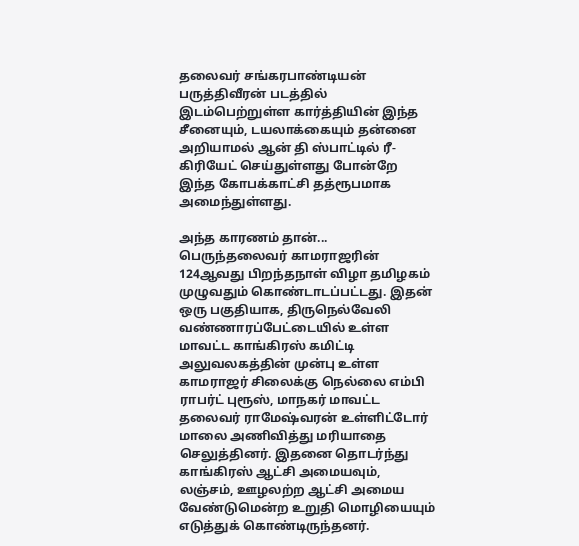தலைவர் சங்கரபாண்டியன் பருத்திவீரன் படத்தில் இடம்பெற்றுள்ள கார்த்தியின் இந்த சீனையும், டயலாக்கையும் தன்னை அறியாமல் ஆன் தி ஸ்பாட்டில் ரீ-கிரியேட் செய்துள்ளது போன்றே இந்த கோபக்காட்சி தத்ரூபமாக அமைந்துள்ளது.

அந்த காரணம் தான்...
பெருந்தலைவர் காமராஜரின் 124ஆவது பிறந்தநாள் விழா தமிழகம் முழுவதும் கொண்டாடப்பட்டது. இதன் ஒரு பகுதியாக, திருநெல்வேலி வண்ணாரப்பேட்டையில் உள்ள மாவட்ட காங்கிரஸ் கமிட்டி அலுவலகத்தின் முன்பு உள்ள காமராஜர் சிலைக்கு நெல்லை எம்பி ராபர்ட் புரூஸ், மாநகர் மாவட்ட தலைவர் ராமேஷ்வரன் உள்ளிட்டோர் மாலை அணிவித்து மரியாதை செலுத்தினர். இதனை தொடர்ந்து காங்கிரஸ் ஆட்சி அமையவும், லஞ்சம், ஊழலற்ற ஆட்சி அமைய வேண்டுமென்ற உறுதி மொழியையும் எடுத்துக் கொண்டிருந்தனர்.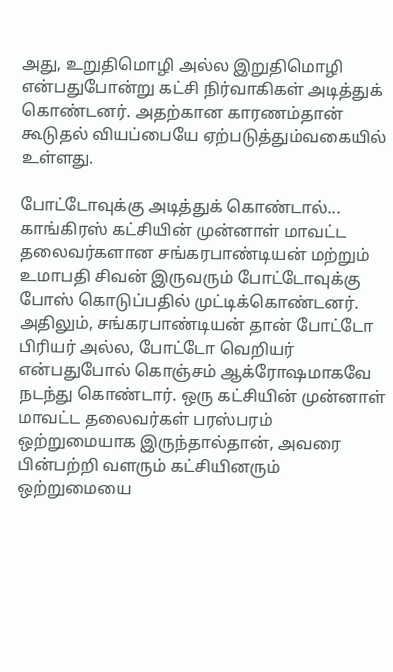அது, உறுதிமொழி அல்ல இறுதிமொழி என்பதுபோன்று கட்சி நிர்வாகிகள் அடித்துக் கொண்டனர். அதற்கான காரணம்தான் கூடுதல் வியப்பையே ஏற்படுத்தும்வகையில் உள்ளது.

போட்டோவுக்கு அடித்துக் கொண்டால்...
காங்கிரஸ் கட்சியின் முன்னாள் மாவட்ட தலைவர்களான சங்கரபாண்டியன் மற்றும் உமாபதி சிவன் இருவரும் போட்டோவுக்கு போஸ் கொடுப்பதில் முட்டிக்கொண்டனர். அதிலும், சங்கரபாண்டியன் தான் போட்டோ பிரியர் அல்ல, போட்டோ வெறியர் என்பதுபோல் கொஞ்சம் ஆக்ரோஷமாகவே நடந்து கொண்டார். ஒரு கட்சியின் முன்னாள் மாவட்ட தலைவர்கள் பரஸ்பரம் ஒற்றுமையாக இருந்தால்தான், அவரை பின்பற்றி வளரும் கட்சியினரும் ஒற்றுமையை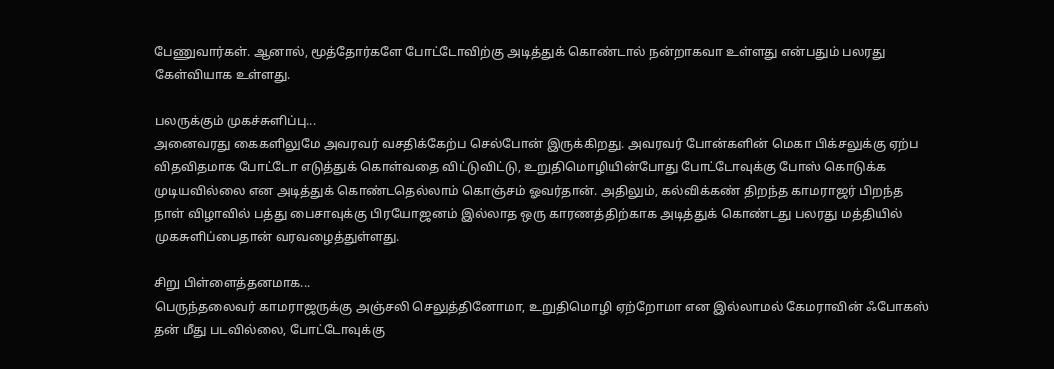பேணுவார்கள். ஆனால், மூத்தோர்களே போட்டோவிற்கு அடித்துக் கொண்டால் நன்றாகவா உள்ளது என்பதும் பலரது கேள்வியாக உள்ளது.

பலருக்கும் முகச்சுளிப்பு...
அனைவரது கைகளிலுமே அவரவர் வசதிக்கேற்ப செல்போன் இருக்கிறது. அவரவர் போன்களின் மெகா பிக்சலுக்கு ஏற்ப விதவிதமாக போட்டோ எடுத்துக் கொள்வதை விட்டுவிட்டு, உறுதிமொழியின்போது போட்டோவுக்கு போஸ் கொடுக்க முடியவில்லை என அடித்துக் கொண்டதெல்லாம் கொஞ்சம் ஓவர்தான். அதிலும், கல்விக்கண் திறந்த காமராஜர் பிறந்த நாள் விழாவில் பத்து பைசாவுக்கு பிரயோஜனம் இல்லாத ஒரு காரணத்திற்காக அடித்துக் கொண்டது பலரது மத்தியில் முகசுளிப்பைதான் வரவழைத்துள்ளது.

சிறு பிள்ளைத்தனமாக...
பெருந்தலைவர் காமராஜருக்கு அஞ்சலி செலுத்தினோமா, உறுதிமொழி ஏற்றோமா என இல்லாமல் கேமராவின் ஃபோகஸ் தன் மீது படவில்லை, போட்டோவுக்கு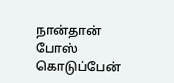நான்தான் போஸ் கொடுப்பேன்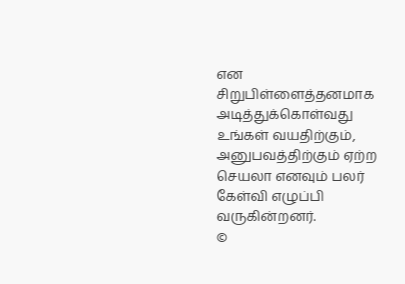என சிறுபிள்ளைத்தனமாக அடித்துக்கொள்வது உங்கள் வயதிற்கும், அனுபவத்திற்கும் ஏற்ற செயலா எனவும் பலர் கேள்வி எழுப்பி வருகின்றனர்.
©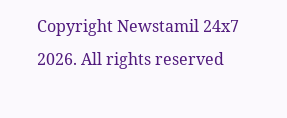Copyright Newstamil 24x7 2026. All rights reserved